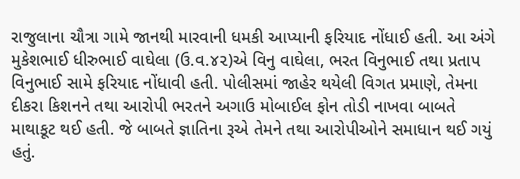રાજુલાના ચૌત્રા ગામે જાનથી મારવાની ધમકી આપ્યાની ફરિયાદ નોંધાઈ હતી. આ અંગે મુકેશભાઈ ધીરુભાઈ વાઘેલા (ઉ.વ.૪૨)એ વિનુ વાઘેલા, ભરત વિનુભાઈ તથા પ્રતાપ વિનુભાઈ સામે ફરિયાદ નોંધાવી હતી. પોલીસમાં જાહેર થયેલી વિગત પ્રમાણે, તેમના દીકરા કિશનને તથા આરોપી ભરતને અગાઉ મોબાઈલ ફોન તોડી નાખવા બાબતે માથાકૂટ થઈ હતી. જે બાબતે જ્ઞાતિના રૂએ તેમને તથા આરોપીઓને સમાધાન થઈ ગયું હતું.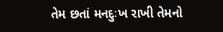તેમ છતાં મનદુઃખ રાખી તેમનો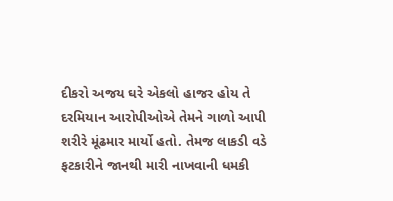દીકરો અજય ઘરે એકલો હાજર હોય તે દરમિયાન આરોપીઓએ તેમને ગાળો આપી શરીરે મૂંઢમાર માર્યો હતો. તેમજ લાકડી વડે ફટકારીને જાનથી મારી નાખવાની ધમકી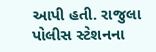આપી હતી. રાજુલા પોલીસ સ્ટેશનના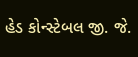હેડ કોન્સ્ટેબલ જી. જે.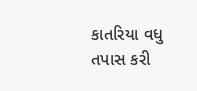કાતરિયા વધુ તપાસ કરી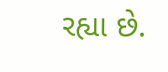રહ્યા છે.